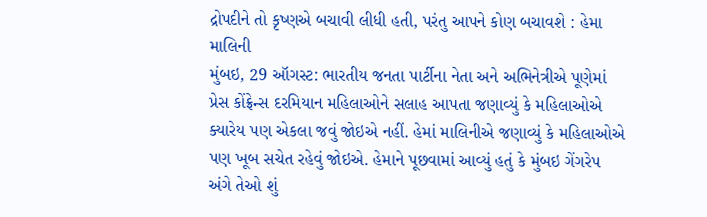દ્રોપદીને તો કૃષ્ણએ બચાવી લીધી હતી, પરંતુ આપને કોણ બચાવશે : હેમા માલિની
મુંબઇ, 29 ઑગસ્ટ: ભારતીય જનતા પાર્ટીના નેતા અને અભિનેત્રીએ પૂણેમાં પ્રેસ કોંફ્રેન્સ દરમિયાન મહિલાઓને સલાહ આપતા જણાવ્યું કે મહિલાઓએ ક્યારેય પણ એકલા જવું જોઇએ નહીં. હેમાં માલિનીએ જણાવ્યું કે મહિલાઓએ પણ ખૂબ સચેત રહેવું જોઇએ. હેમાને પૂછવામાં આવ્યું હતું કે મુંબઇ ગેંગરેપ અંગે તેઓ શું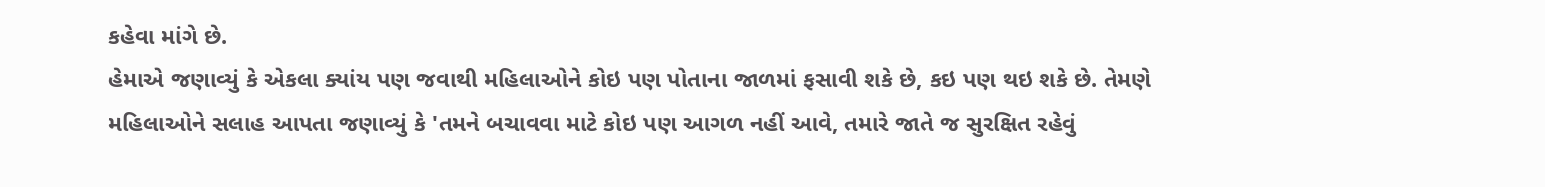કહેવા માંગે છે.
હેમાએ જણાવ્યું કે એકલા ક્યાંય પણ જવાથી મહિલાઓને કોઇ પણ પોતાના જાળમાં ફસાવી શકે છે, કઇ પણ થઇ શકે છે. તેમણે મહિલાઓને સલાહ આપતા જણાવ્યું કે 'તમને બચાવવા માટે કોઇ પણ આગળ નહીં આવે, તમારે જાતે જ સુરક્ષિત રહેવું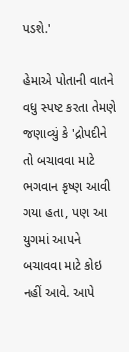પડશે.'

હેમાએ પોતાની વાતને વધુ સ્પષ્ટ કરતા તેમણે જણાવ્યું કે 'દ્રોપદીને તો બચાવવા માટે ભગવાન કૃષ્ણ આવી ગયા હતા, પણ આ યુગમાં આપને બચાવવા માટે કોઇ નહીં આવે. આપે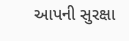આપની સુરક્ષા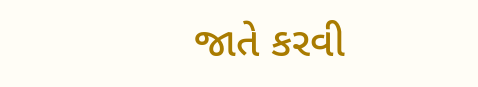જાતે કરવી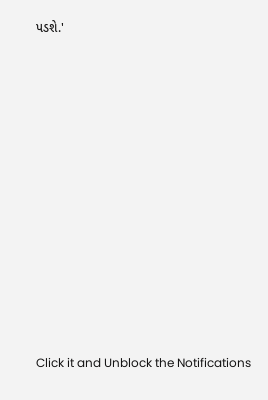પડશે.'












Click it and Unblock the Notifications